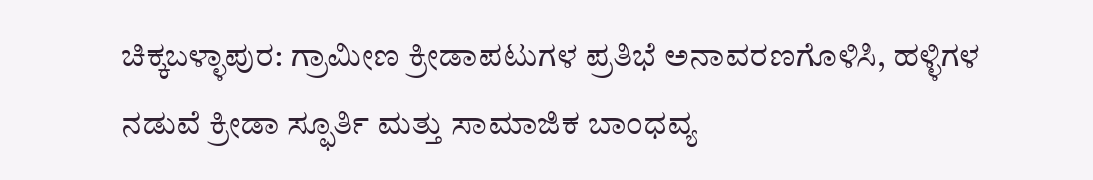ಚಿಕ್ಕಬಳ್ಳಾಪುರ: ಗ್ರಾಮೀಣ ಕ್ರೀಡಾಪಟುಗಳ ಪ್ರತಿಭೆ ಅನಾವರಣಗೊಳಿಸಿ, ಹಳ್ಳಿಗಳ ನಡುವೆ ಕ್ರೀಡಾ ಸ್ಫೂರ್ತಿ ಮತ್ತು ಸಾಮಾಜಿಕ ಬಾಂಧವ್ಯ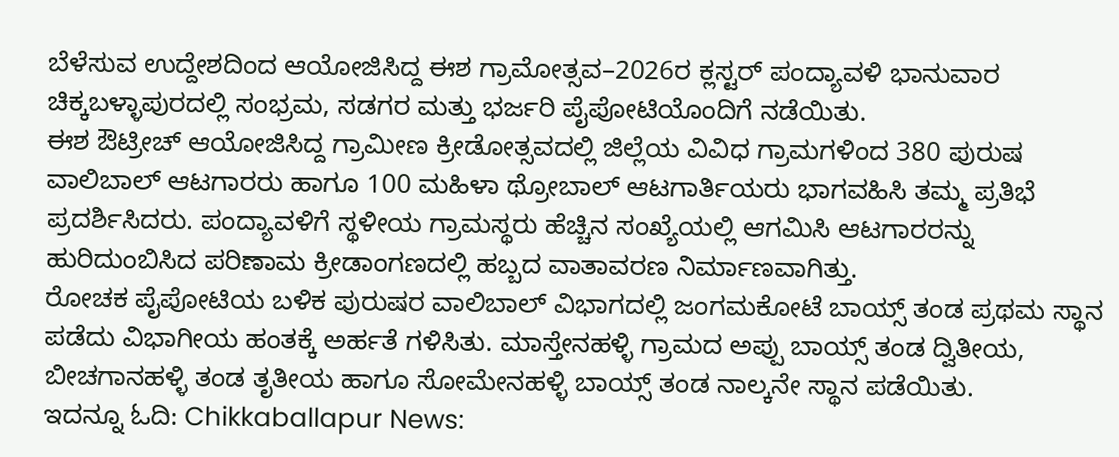ಬೆಳೆಸುವ ಉದ್ದೇಶದಿಂದ ಆಯೋಜಿಸಿದ್ದ ಈಶ ಗ್ರಾಮೋತ್ಸವ–2026ರ ಕ್ಲಸ್ಟರ್ ಪಂದ್ಯಾವಳಿ ಭಾನುವಾರ ಚಿಕ್ಕಬಳ್ಳಾಪುರದಲ್ಲಿ ಸಂಭ್ರಮ, ಸಡಗರ ಮತ್ತು ಭರ್ಜರಿ ಪೈಪೋಟಿಯೊಂದಿಗೆ ನಡೆಯಿತು.
ಈಶ ಔಟ್ರೀಚ್ ಆಯೋಜಿಸಿದ್ದ ಗ್ರಾಮೀಣ ಕ್ರೀಡೋತ್ಸವದಲ್ಲಿ ಜಿಲ್ಲೆಯ ವಿವಿಧ ಗ್ರಾಮಗಳಿಂದ 380 ಪುರುಷ ವಾಲಿಬಾಲ್ ಆಟಗಾರರು ಹಾಗೂ 100 ಮಹಿಳಾ ಥ್ರೋಬಾಲ್ ಆಟಗಾರ್ತಿಯರು ಭಾಗವಹಿಸಿ ತಮ್ಮ ಪ್ರತಿಭೆ ಪ್ರದರ್ಶಿಸಿದರು. ಪಂದ್ಯಾವಳಿಗೆ ಸ್ಥಳೀಯ ಗ್ರಾಮಸ್ಥರು ಹೆಚ್ಚಿನ ಸಂಖ್ಯೆಯಲ್ಲಿ ಆಗಮಿಸಿ ಆಟಗಾರರನ್ನು ಹುರಿದುಂಬಿಸಿದ ಪರಿಣಾಮ ಕ್ರೀಡಾಂಗಣದಲ್ಲಿ ಹಬ್ಬದ ವಾತಾವರಣ ನಿರ್ಮಾಣವಾಗಿತ್ತು.
ರೋಚಕ ಪೈಪೋಟಿಯ ಬಳಿಕ ಪುರುಷರ ವಾಲಿಬಾಲ್ ವಿಭಾಗದಲ್ಲಿ ಜಂಗಮಕೋಟೆ ಬಾಯ್ಸ್ ತಂಡ ಪ್ರಥಮ ಸ್ಥಾನ ಪಡೆದು ವಿಭಾಗೀಯ ಹಂತಕ್ಕೆ ಅರ್ಹತೆ ಗಳಿಸಿತು. ಮಾಸ್ತೇನಹಳ್ಳಿ ಗ್ರಾಮದ ಅಪ್ಪು ಬಾಯ್ಸ್ ತಂಡ ದ್ವಿತೀಯ, ಬೀಚಗಾನಹಳ್ಳಿ ತಂಡ ತೃತೀಯ ಹಾಗೂ ಸೋಮೇನಹಳ್ಳಿ ಬಾಯ್ಸ್ ತಂಡ ನಾಲ್ಕನೇ ಸ್ಥಾನ ಪಡೆಯಿತು.
ಇದನ್ನೂ ಓದಿ: Chikkaballapur News: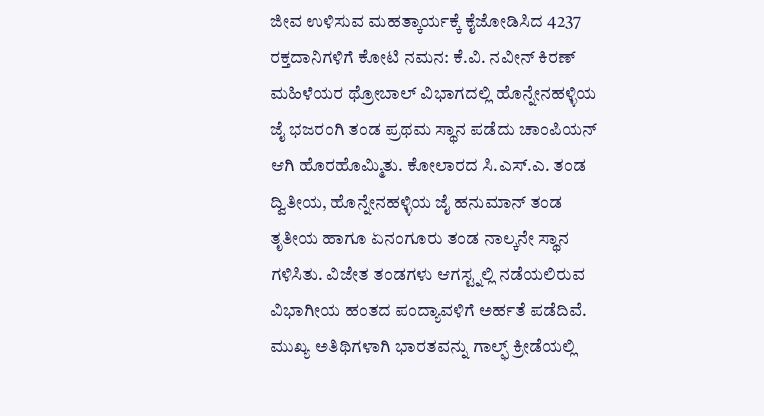ಜೀವ ಉಳಿಸುವ ಮಹತ್ಕಾರ್ಯಕ್ಕೆ ಕೈಜೋಡಿಸಿದ 4237 ರಕ್ತದಾನಿಗಳಿಗೆ ಕೋಟಿ ನಮನ: ಕೆ.ವಿ. ನವೀನ್ ಕಿರಣ್
ಮಹಿಳೆಯರ ಥ್ರೋಬಾಲ್ ವಿಭಾಗದಲ್ಲಿ ಹೊನ್ನೇನಹಳ್ಳಿಯ ಜೈ ಭಜರಂಗಿ ತಂಡ ಪ್ರಥಮ ಸ್ಥಾನ ಪಡೆದು ಚಾಂಪಿಯನ್ ಆಗಿ ಹೊರಹೊಮ್ಮಿತು. ಕೋಲಾರದ ಸಿ.ಎಸ್.ಎ. ತಂಡ ದ್ವಿತೀಯ, ಹೊನ್ನೇನಹಳ್ಳಿಯ ಜೈ ಹನುಮಾನ್ ತಂಡ ತೃತೀಯ ಹಾಗೂ ಏನಂಗೂರು ತಂಡ ನಾಲ್ಕನೇ ಸ್ಥಾನ ಗಳಿಸಿತು. ವಿಜೇತ ತಂಡಗಳು ಆಗಸ್ಟ್ನಲ್ಲಿ ನಡೆಯಲಿರುವ ವಿಭಾಗೀಯ ಹಂತದ ಪಂದ್ಯಾವಳಿಗೆ ಅರ್ಹತೆ ಪಡೆದಿವೆ.
ಮುಖ್ಯ ಅತಿಥಿಗಳಾಗಿ ಭಾರತವನ್ನು ಗಾಲ್ಫ್ ಕ್ರೀಡೆಯಲ್ಲಿ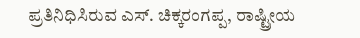ಪ್ರತಿನಿಧಿಸಿರುವ ಎಸ್. ಚಿಕ್ಕರಂಗಪ್ಪ, ರಾಷ್ಟ್ರೀಯ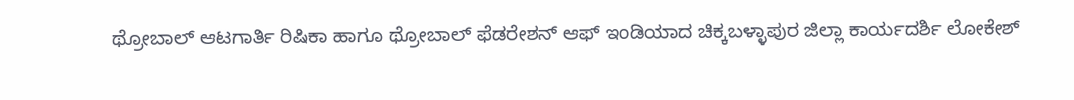ಥ್ರೋಬಾಲ್ ಆಟಗಾರ್ತಿ ರಿಷಿಕಾ ಹಾಗೂ ಥ್ರೋಬಾಲ್ ಫೆಡರೇಶನ್ ಆಫ್ ಇಂಡಿಯಾದ ಚಿಕ್ಕಬಳ್ಳಾಪುರ ಜಿಲ್ಲಾ ಕಾರ್ಯದರ್ಶಿ ಲೋಕೇಶ್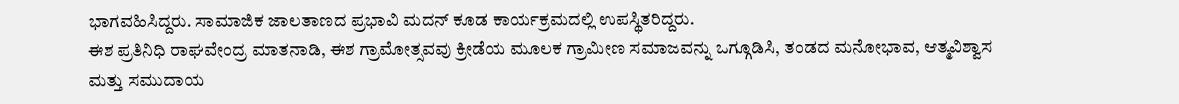ಭಾಗವಹಿಸಿದ್ದರು. ಸಾಮಾಜಿಕ ಜಾಲತಾಣದ ಪ್ರಭಾವಿ ಮದನ್ ಕೂಡ ಕಾರ್ಯಕ್ರಮದಲ್ಲಿ ಉಪಸ್ಥಿತರಿದ್ದರು.
ಈಶ ಪ್ರತಿನಿಧಿ ರಾಘವೇಂದ್ರ ಮಾತನಾಡಿ, ಈಶ ಗ್ರಾಮೋತ್ಸವವು ಕ್ರೀಡೆಯ ಮೂಲಕ ಗ್ರಾಮೀಣ ಸಮಾಜವನ್ನು ಒಗ್ಗೂಡಿಸಿ, ತಂಡದ ಮನೋಭಾವ, ಆತ್ಮವಿಶ್ವಾಸ ಮತ್ತು ಸಮುದಾಯ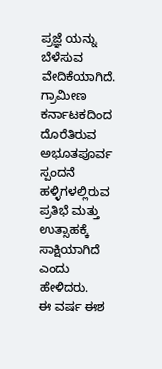ಪ್ರಜ್ಞೆ ಯನ್ನು ಬೆಳೆಸುವ ವೇದಿಕೆಯಾಗಿದೆ. ಗ್ರಾಮೀಣ ಕರ್ನಾಟಕದಿಂದ ದೊರೆತಿರುವ ಅಭೂತಪೂರ್ವ ಸ್ಪಂದನೆ ಹಳ್ಳಿಗಳಲ್ಲಿರುವ ಪ್ರತಿಭೆ ಮತ್ತು ಉತ್ಸಾಹಕ್ಕೆ ಸಾಕ್ಷಿಯಾಗಿದೆ ಎಂದು ಹೇಳಿದರು.
ಈ ವರ್ಷ ಈಶ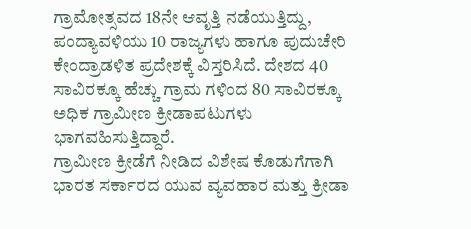ಗ್ರಾಮೋತ್ಸವದ 18ನೇ ಆವೃತ್ತಿ ನಡೆಯುತ್ತಿದ್ದು, ಪಂದ್ಯಾವಳಿಯು 10 ರಾಜ್ಯಗಳು ಹಾಗೂ ಪುದುಚೇರಿ ಕೇಂದ್ರಾಡಳಿತ ಪ್ರದೇಶಕ್ಕೆ ವಿಸ್ತರಿಸಿದೆ. ದೇಶದ 40 ಸಾವಿರಕ್ಕೂ ಹೆಚ್ಚು ಗ್ರಾಮ ಗಳಿಂದ 80 ಸಾವಿರಕ್ಕೂ ಅಧಿಕ ಗ್ರಾಮೀಣ ಕ್ರೀಡಾಪಟುಗಳು ಭಾಗವಹಿಸುತ್ತಿದ್ದಾರೆ.
ಗ್ರಾಮೀಣ ಕ್ರೀಡೆಗೆ ನೀಡಿದ ವಿಶೇಷ ಕೊಡುಗೆಗಾಗಿ ಭಾರತ ಸರ್ಕಾರದ ಯುವ ವ್ಯವಹಾರ ಮತ್ತು ಕ್ರೀಡಾ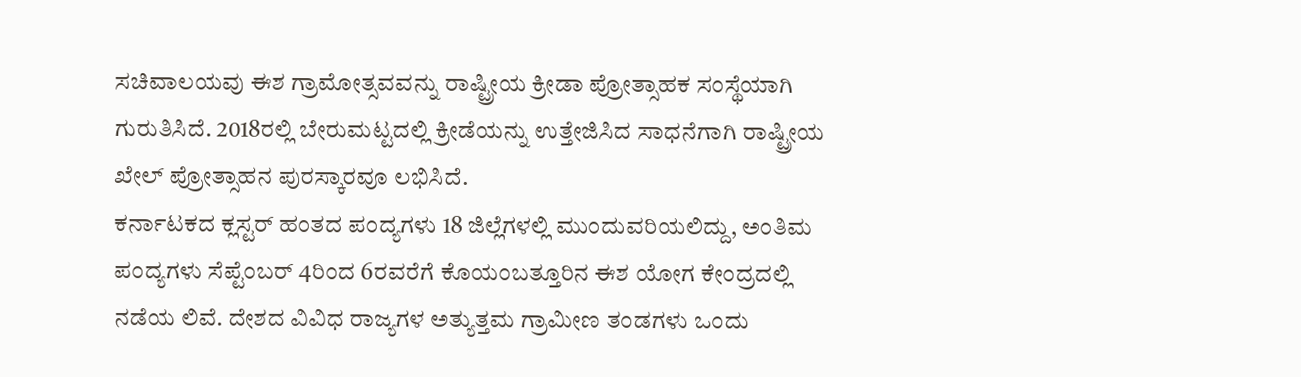ಸಚಿವಾಲಯವು ಈಶ ಗ್ರಾಮೋತ್ಸವವನ್ನು ರಾಷ್ಟ್ರೀಯ ಕ್ರೀಡಾ ಪ್ರೋತ್ಸಾಹಕ ಸಂಸ್ಥೆಯಾಗಿ ಗುರುತಿಸಿದೆ. 2018ರಲ್ಲಿ ಬೇರುಮಟ್ಟದಲ್ಲಿ ಕ್ರೀಡೆಯನ್ನು ಉತ್ತೇಜಿಸಿದ ಸಾಧನೆಗಾಗಿ ರಾಷ್ಟ್ರೀಯ ಖೇಲ್ ಪ್ರೋತ್ಸಾಹನ ಪುರಸ್ಕಾರವೂ ಲಭಿಸಿದೆ.
ಕರ್ನಾಟಕದ ಕ್ಲಸ್ಟರ್ ಹಂತದ ಪಂದ್ಯಗಳು 18 ಜಿಲ್ಲೆಗಳಲ್ಲಿ ಮುಂದುವರಿಯಲಿದ್ದು, ಅಂತಿಮ ಪಂದ್ಯಗಳು ಸೆಪ್ಟೆಂಬರ್ 4ರಿಂದ 6ರವರೆಗೆ ಕೊಯಂಬತ್ತೂರಿನ ಈಶ ಯೋಗ ಕೇಂದ್ರದಲ್ಲಿ ನಡೆಯ ಲಿವೆ. ದೇಶದ ವಿವಿಧ ರಾಜ್ಯಗಳ ಅತ್ಯುತ್ತಮ ಗ್ರಾಮೀಣ ತಂಡಗಳು ಒಂದು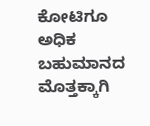ಕೋಟಿಗೂ ಅಧಿಕ ಬಹುಮಾನದ ಮೊತ್ತಕ್ಕಾಗಿ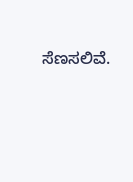ಸೆಣಸಲಿವೆ.